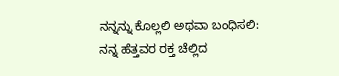ನನ್ನನ್ನು ಕೊಲ್ಲಲಿ ಅಥವಾ ಬಂಧಿಸಲಿ: ನನ್ನ ಹೆತ್ತವರ ರಕ್ತ ಚೆಲ್ಲಿದ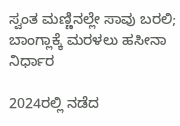ಸ್ವಂತ ಮಣ್ಣಿನಲ್ಲೇ ಸಾವು ಬರಲಿ; ಬಾಂಗ್ಲಾಕ್ಕೆ ಮರಳಲು ಹಸೀನಾ ನಿರ್ಧಾರ

2024ರಲ್ಲಿ ನಡೆದ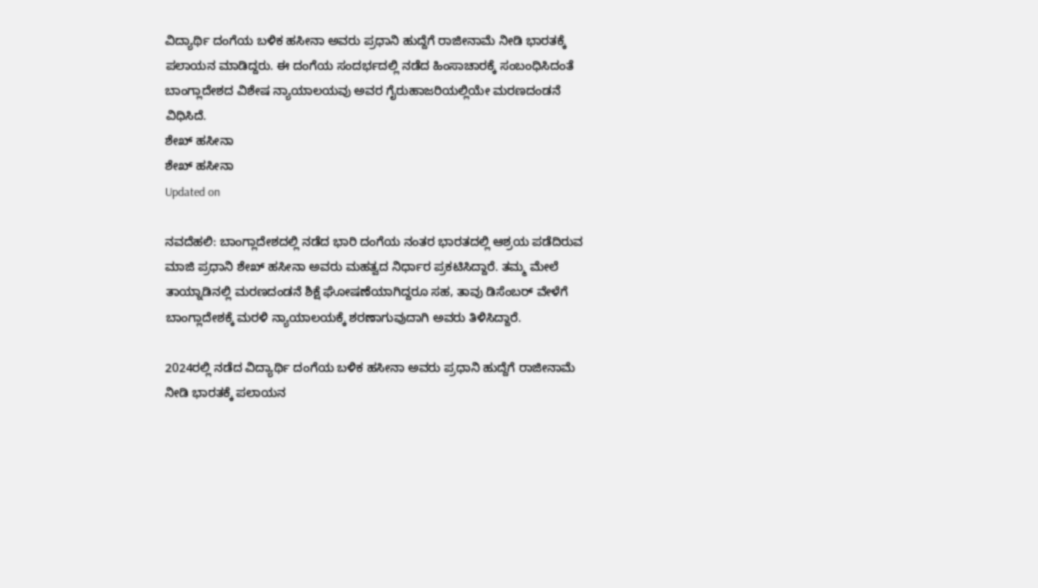ವಿದ್ಯಾರ್ಥಿ ದಂಗೆಯ ಬಳಿಕ ಹಸೀನಾ ಅವರು ಪ್ರಧಾನಿ ಹುದ್ದೆಗೆ ರಾಜೀನಾಮೆ ನೀಡಿ ಭಾರತಕ್ಕೆ ಪಲಾಯನ ಮಾಡಿದ್ದರು. ಈ ದಂಗೆಯ ಸಂದರ್ಭದಲ್ಲಿ ನಡೆದ ಹಿಂಸಾಚಾರಕ್ಕೆ ಸಂಬಂಧಿಸಿದಂತೆ ಬಾಂಗ್ಲಾದೇಶದ ವಿಶೇಷ ನ್ಯಾಯಾಲಯವು ಅವರ ಗೈರುಹಾಜರಿಯಲ್ಲಿಯೇ ಮರಣದಂಡನೆ ವಿಧಿಸಿದೆ.
ಶೇಖ್ ಹಸೀನಾ
ಶೇಖ್ ಹಸೀನಾ
Updated on

ನವದೆಹಲಿ: ಬಾಂಗ್ಲಾದೇಶದಲ್ಲಿ ನಡೆದ ಭಾರಿ ದಂಗೆಯ ನಂತರ ಭಾರತದಲ್ಲಿ ಆಶ್ರಯ ಪಡೆದಿರುವ ಮಾಜಿ ಪ್ರಧಾನಿ ಶೇಖ್ ಹಸೀನಾ ಅವರು ಮಹತ್ವದ ನಿರ್ಧಾರ ಪ್ರಕಟಿಸಿದ್ದಾರೆ. ತಮ್ಮ ಮೇಲೆ ತಾಯ್ನಾಡಿನಲ್ಲಿ ಮರಣದಂಡನೆ ಶಿಕ್ಷೆ ಘೋಷಣೆಯಾಗಿದ್ದರೂ ಸಹ, ತಾವು ಡಿಸೆಂಬರ್ ವೇಳೆಗೆ ಬಾಂಗ್ಲಾದೇಶಕ್ಕೆ ಮರಳಿ ನ್ಯಾಯಾಲಯಕ್ಕೆ ಶರಣಾಗುವುದಾಗಿ ಅವರು ತಿಳಿಸಿದ್ದಾರೆ.

2024ರಲ್ಲಿ ನಡೆದ ವಿದ್ಯಾರ್ಥಿ ದಂಗೆಯ ಬಳಿಕ ಹಸೀನಾ ಅವರು ಪ್ರಧಾನಿ ಹುದ್ದೆಗೆ ರಾಜೀನಾಮೆ ನೀಡಿ ಭಾರತಕ್ಕೆ ಪಲಾಯನ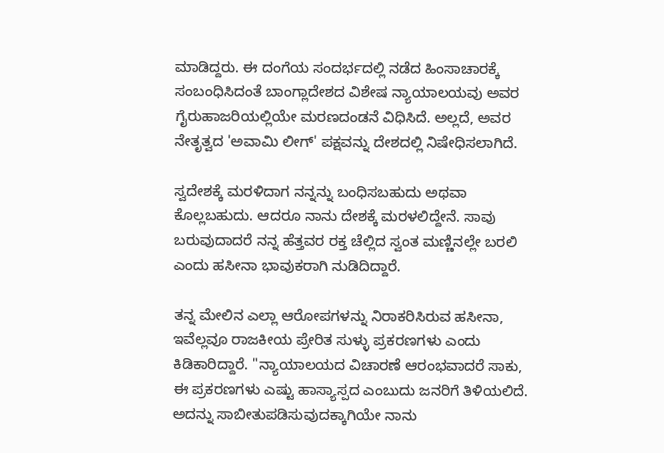ಮಾಡಿದ್ದರು. ಈ ದಂಗೆಯ ಸಂದರ್ಭದಲ್ಲಿ ನಡೆದ ಹಿಂಸಾಚಾರಕ್ಕೆ ಸಂಬಂಧಿಸಿದಂತೆ ಬಾಂಗ್ಲಾದೇಶದ ವಿಶೇಷ ನ್ಯಾಯಾಲಯವು ಅವರ ಗೈರುಹಾಜರಿಯಲ್ಲಿಯೇ ಮರಣದಂಡನೆ ವಿಧಿಸಿದೆ. ಅಲ್ಲದೆ, ಅವರ ನೇತೃತ್ವದ 'ಅವಾಮಿ ಲೀಗ್' ಪಕ್ಷವನ್ನು ದೇಶದಲ್ಲಿ ನಿಷೇಧಿಸಲಾಗಿದೆ.

ಸ್ವದೇಶಕ್ಕೆ ಮರಳಿದಾಗ ನನ್ನನ್ನು ಬಂಧಿಸಬಹುದು ಅಥವಾ ಕೊಲ್ಲಬಹುದು. ಆದರೂ ನಾನು ದೇಶಕ್ಕೆ ಮರಳಲಿದ್ದೇನೆ. ಸಾವು ಬರುವುದಾದರೆ ನನ್ನ ಹೆತ್ತವರ ರಕ್ತ ಚೆಲ್ಲಿದ ಸ್ವಂತ ಮಣ್ಣಿನಲ್ಲೇ ಬರಲಿ ಎಂದು ಹಸೀನಾ ಭಾವುಕರಾಗಿ ನುಡಿದಿದ್ದಾರೆ.

ತನ್ನ ಮೇಲಿನ ಎಲ್ಲಾ ಆರೋಪಗಳನ್ನು ನಿರಾಕರಿಸಿರುವ ಹಸೀನಾ, ಇವೆಲ್ಲವೂ ರಾಜಕೀಯ ಪ್ರೇರಿತ ಸುಳ್ಳು ಪ್ರಕರಣಗಳು ಎಂದು ಕಿಡಿಕಾರಿದ್ದಾರೆ. "ನ್ಯಾಯಾಲಯದ ವಿಚಾರಣೆ ಆರಂಭವಾದರೆ ಸಾಕು, ಈ ಪ್ರಕರಣಗಳು ಎಷ್ಟು ಹಾಸ್ಯಾಸ್ಪದ ಎಂಬುದು ಜನರಿಗೆ ತಿಳಿಯಲಿದೆ. ಅದನ್ನು ಸಾಬೀತುಪಡಿಸುವುದಕ್ಕಾಗಿಯೇ ನಾನು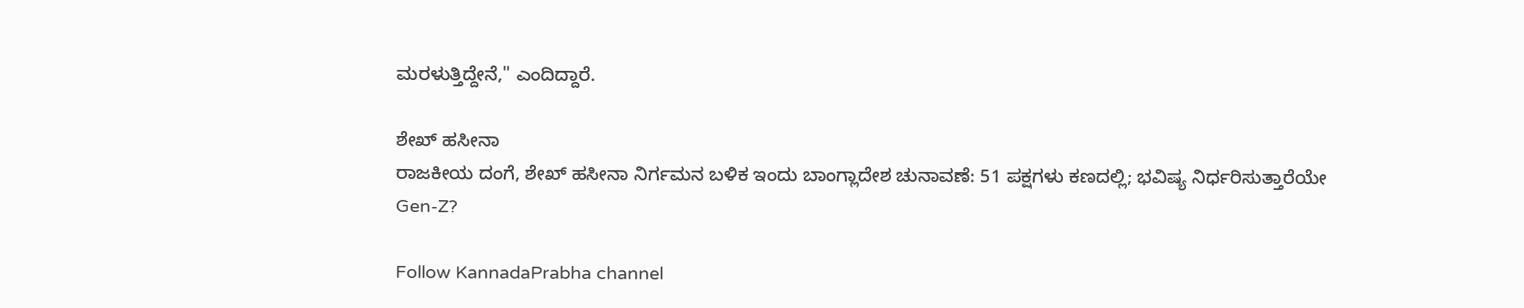ಮರಳುತ್ತಿದ್ದೇನೆ," ಎಂದಿದ್ದಾರೆ.

ಶೇಖ್ ಹಸೀನಾ
ರಾಜಕೀಯ ದಂಗೆ, ಶೇಖ್ ಹಸೀನಾ ನಿರ್ಗಮನ ಬಳಿಕ ಇಂದು ಬಾಂಗ್ಲಾದೇಶ ಚುನಾವಣೆ: 51 ಪಕ್ಷಗಳು ಕಣದಲ್ಲಿ; ಭವಿಷ್ಯ ನಿರ್ಧರಿಸುತ್ತಾರೆಯೇ Gen-Z?

Follow KannadaPrabha channel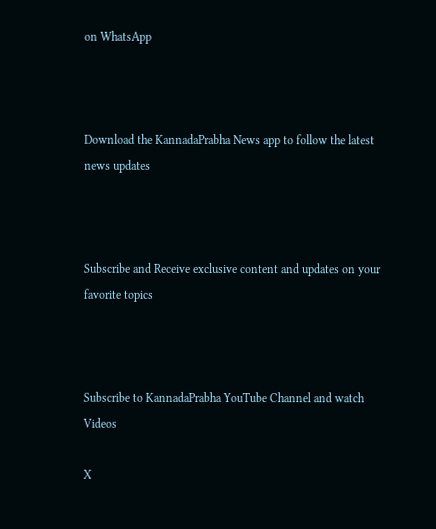on WhatsApp



Download the KannadaPrabha News app to follow the latest news updates



Subscribe and Receive exclusive content and updates on your favorite topics



Subscribe to KannadaPrabha YouTube Channel and watch Videos

X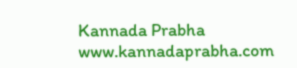Kannada Prabha
www.kannadaprabha.com